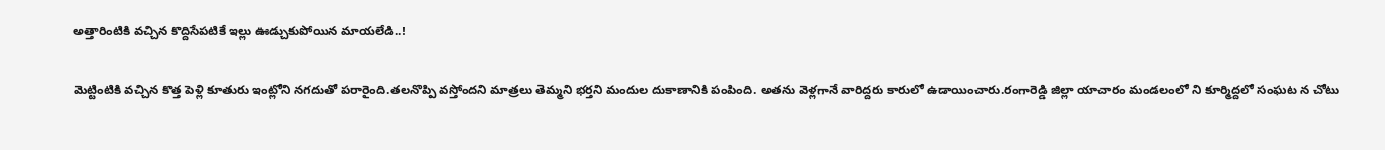అత్తారింటికి వచ్చిన కొద్దిసేపటికే ఇల్లు ఊడ్చుకుపోయిన మాయలేడి..!

మెట్టింటికి వచ్చిన కొత్త పెళ్లి కూతురు ఇంట్లోని నగదుతో పరారైంది.తలనొప్పి వస్తోందని మాత్రలు తెమ్మని భర్తని మందుల దుకాణానికి పంపింది. అతను వెళ్లగానే వారిద్దరు కారులో ఉడాయించారు.రంగారెడ్డి జిల్లా యాచారం మండలంలో ని కూర్మిద్దలో సంఘట న చోటు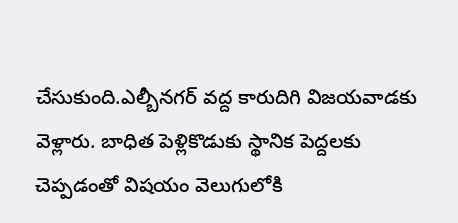చేసుకుంది.ఎల్బీనగర్‌ వద్ద కారుదిగి విజయవాడకు వెళ్లారు. బాధిత పెళ్లికొడుకు స్థానిక పెద్దలకు చెప్పడంతో విషయం వెలుగులోకి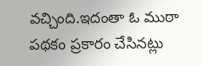వచ్చింది.ఇదంతా ఓ ముఠా పథకం ప్రకారం చేసినట్లు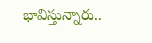భావిస్తున్నారు..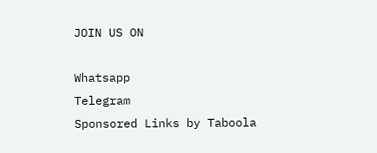JOIN US ON

Whatsapp
Telegram
Sponsored Links by Taboola